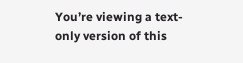You’re viewing a text-only version of this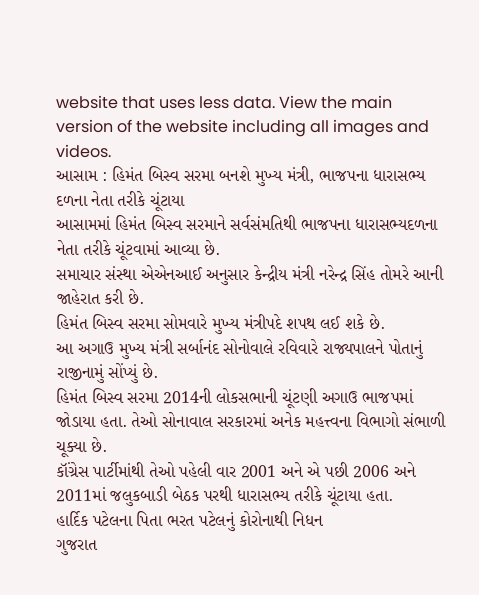website that uses less data. View the main version of the website including all images and videos.
આસામ : હિમંત બિસ્વ સરમા બનશે મુખ્ય મંત્રી, ભાજપના ધારાસભ્ય દળના નેતા તરીકે ચૂંટાયા
આસામમાં હિમંત બિસ્વ સરમાને સર્વસંમતિથી ભાજપના ધારાસભ્યદળના નેતા તરીકે ચૂંટવામાં આવ્યા છે.
સમાચાર સંસ્થા એએનઆઈ અનુસાર કેન્દ્રીય મંત્રી નરેન્દ્ર સિંહ તોમરે આની જાહેરાત કરી છે.
હિમંત બિસ્વ સરમા સોમવારે મુખ્ય મંત્રીપદે શપથ લઈ શકે છે.
આ અગાઉ મુખ્ય મંત્રી સર્બાનંદ સોનોવાલે રવિવારે રાજ્યપાલને પોતાનું રાજીનામું સોંપ્યું છે.
હિમંત બિસ્વ સરમા 2014ની લોકસભાની ચૂંટણી અગાઉ ભાજપમાં જોડાયા હતા. તેઓ સોનાવાલ સરકારમાં અનેક મહત્ત્વના વિભાગો સંભાળી ચૂક્યા છે.
કૉંગ્રેસ પાર્ટીમાંથી તેઓ પહેલી વાર 2001 અને એ પછી 2006 અને 2011માં જલુકબાડી બેઠક પરથી ધારાસભ્ય તરીકે ચૂંટાયા હતા.
હાર્દિક પટેલના પિતા ભરત પટેલનું કોરોનાથી નિધન
ગુજરાત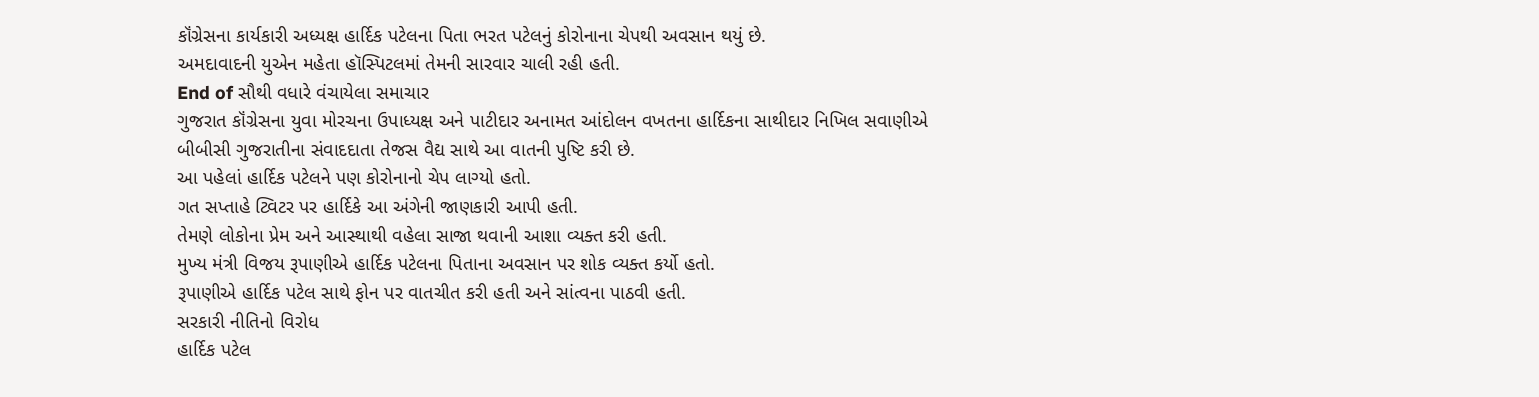કૉંગ્રેસના કાર્યકારી અધ્યક્ષ હાર્દિક પટેલના પિતા ભરત પટેલનું કોરોનાના ચેપથી અવસાન થયું છે.
અમદાવાદની યુએન મહેતા હૉસ્પિટલમાં તેમની સારવાર ચાલી રહી હતી.
End of સૌથી વધારે વંચાયેલા સમાચાર
ગુજરાત કૉંગ્રેસના યુવા મોરચના ઉપાધ્યક્ષ અને પાટીદાર અનામત આંદોલન વખતના હાર્દિકના સાથીદાર નિખિલ સવાણીએ બીબીસી ગુજરાતીના સંવાદદાતા તેજસ વૈદ્ય સાથે આ વાતની પુષ્ટિ કરી છે.
આ પહેલાં હાર્દિક પટેલને પણ કોરોનાનો ચેપ લાગ્યો હતો.
ગત સપ્તાહે ટ્વિટર પર હાર્દિકે આ અંગેની જાણકારી આપી હતી.
તેમણે લોકોના પ્રેમ અને આસ્થાથી વહેલા સાજા થવાની આશા વ્યક્ત કરી હતી.
મુખ્ય મંત્રી વિજય રૂપાણીએ હાર્દિક પટેલના પિતાના અવસાન પર શોક વ્યક્ત કર્યો હતો.
રૂપાણીએ હાર્દિક પટેલ સાથે ફોન પર વાતચીત કરી હતી અને સાંત્વના પાઠવી હતી.
સરકારી નીતિનો વિરોધ
હાર્દિક પટેલ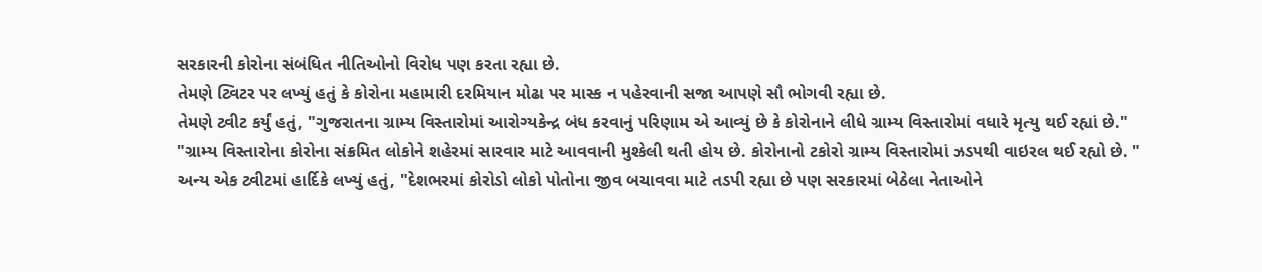સરકારની કોરોના સંબંધિત નીતિઓનો વિરોધ પણ કરતા રહ્યા છે.
તેમણે ટ્વિટર પર લખ્યું હતું કે કોરોના મહામારી દરમિયાન મોઢા પર માસ્ક ન પહેરવાની સજા આપણે સૌ ભોગવી રહ્યા છે.
તેમણે ટ્વીટ કર્યું હતું, "ગુજરાતના ગ્રામ્ય વિસ્તારોમાં આરોગ્યકેન્દ્ર બંધ કરવાનું પરિણામ એ આવ્યું છે કે કોરોનાને લીધે ગ્રામ્ય વિસ્તારોમાં વધારે મૃત્યુ થઈ રહ્યાં છે."
"ગ્રામ્ય વિસ્તારોના કોરોના સંક્રમિત લોકોને શહેરમાં સારવાર માટે આવવાની મુશ્કેલી થતી હોય છે. કોરોનાનો ટકોરો ગ્રામ્ય વિસ્તારોમાં ઝડપથી વાઇરલ થઈ રહ્યો છે. "
અન્ય એક ટ્વીટમાં હાર્દિકે લખ્યું હતું, "દેશભરમાં કોરોડો લોકો પોતોના જીવ બચાવવા માટે તડપી રહ્યા છે પણ સરકારમાં બેઠેલા નેતાઓને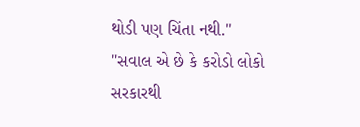થોડી પણ ચિંતા નથી."
"સવાલ એ છે કે કરોડો લોકો સરકારથી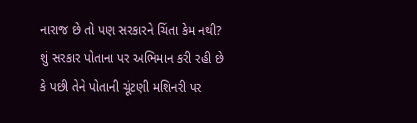નારાજ છે તો પણ સરકારને ચિંતા કેમ નથી? શું સરકાર પોતાના પર અભિમાન કરી રહી છે કે પછી તેને પોતાની ચૂંટણી મશિનરી પર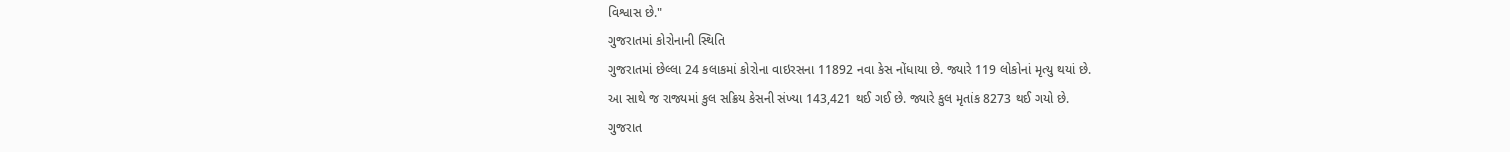વિશ્વાસ છે."
ગુજરાતમાં કોરોનાની સ્થિતિ
ગુજરાતમાં છેલ્લા 24 કલાકમાં કોરોના વાઇરસના 11892 નવા કેસ નોંધાયા છે. જ્યારે 119 લોકોનાં મૃત્યુ થયાં છે.
આ સાથે જ રાજ્યમાં કુલ સક્રિય કેસની સંખ્યા 143,421 થઈ ગઈ છે. જ્યારે કુલ મૃતાંક 8273 થઈ ગયો છે.
ગુજરાત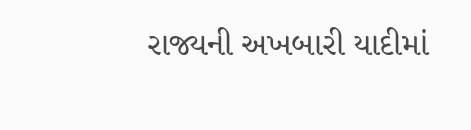રાજ્યની અખબારી યાદીમાં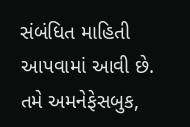સંબંધિત માહિતી આપવામાં આવી છે.
તમે અમનેફેસબુક,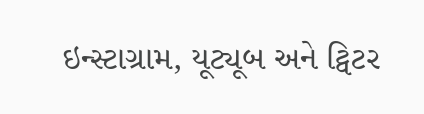ઇન્સ્ટાગ્રામ, યૂટ્યૂબ અને ટ્વિટર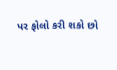પર ફોલો કરી શકો છો